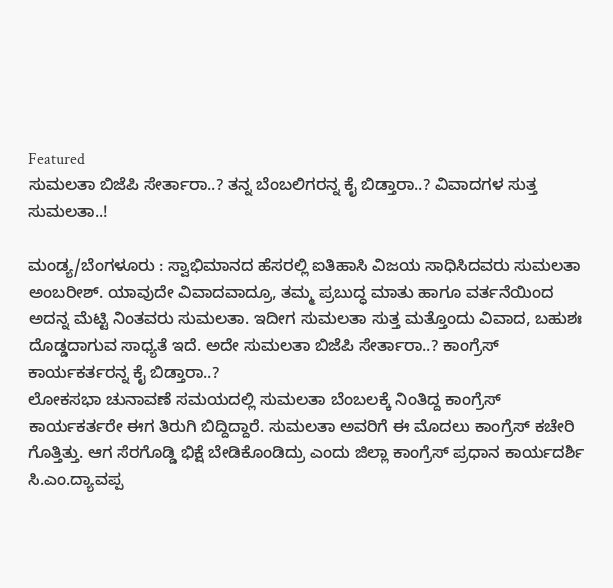Featured
ಸುಮಲತಾ ಬಿಜೆಪಿ ಸೇರ್ತಾರಾ..? ತನ್ನ ಬೆಂಬಲಿಗರನ್ನ ಕೈ ಬಿಡ್ತಾರಾ..? ವಿವಾದಗಳ ಸುತ್ತ ಸುಮಲತಾ..!

ಮಂಡ್ಯ/ಬೆಂಗಳೂರು : ಸ್ವಾಭಿಮಾನದ ಹೆಸರಲ್ಲಿ ಐತಿಹಾಸಿ ವಿಜಯ ಸಾಧಿಸಿದವರು ಸುಮಲತಾ ಅಂಬರೀಶ್. ಯಾವುದೇ ವಿವಾದವಾದ್ರೂ, ತಮ್ಮ ಪ್ರಬುದ್ಧ ಮಾತು ಹಾಗೂ ವರ್ತನೆಯಿಂದ ಅದನ್ನ ಮೆಟ್ಟಿ ನಿಂತವರು ಸುಮಲತಾ. ಇದೀಗ ಸುಮಲತಾ ಸುತ್ತ ಮತ್ತೊಂದು ವಿವಾದ, ಬಹುಶಃ ದೊಡ್ಡದಾಗುವ ಸಾಧ್ಯತೆ ಇದೆ. ಅದೇ ಸುಮಲತಾ ಬಿಜೆಪಿ ಸೇರ್ತಾರಾ..? ಕಾಂಗ್ರೆಸ್ ಕಾರ್ಯಕರ್ತರನ್ನ ಕೈ ಬಿಡ್ತಾರಾ..?
ಲೋಕಸಭಾ ಚುನಾವಣೆ ಸಮಯದಲ್ಲಿ ಸುಮಲತಾ ಬೆಂಬಲಕ್ಕೆ ನಿಂತಿದ್ದ ಕಾಂಗ್ರೆಸ್ ಕಾರ್ಯಕರ್ತರೇ ಈಗ ತಿರುಗಿ ಬಿದ್ದಿದ್ದಾರೆ. ಸುಮಲತಾ ಅವರಿಗೆ ಈ ಮೊದಲು ಕಾಂಗ್ರೆಸ್ ಕಚೇರಿ ಗೊತ್ತಿತ್ತು. ಆಗ ಸೆರಗೊಡ್ಡಿ ಭಿಕ್ಷೆ ಬೇಡಿಕೊಂಡಿದ್ರು ಎಂದು ಜಿಲ್ಲಾ ಕಾಂಗ್ರೆಸ್ ಪ್ರಧಾನ ಕಾರ್ಯದರ್ಶಿ ಸಿ.ಎಂ.ದ್ಯಾವಪ್ಪ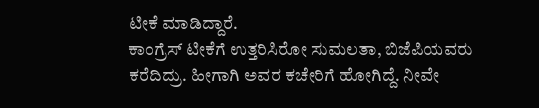ಟೀಕೆ ಮಾಡಿದ್ದಾರೆ.
ಕಾಂಗ್ರೆಸ್ ಟೀಕೆಗೆ ಉತ್ತರಿಸಿರೋ ಸುಮಲತಾ, ಬಿಜೆಪಿಯವರು ಕರೆದಿದ್ರು. ಹೀಗಾಗಿ ಅವರ ಕಚೇರಿಗೆ ಹೋಗಿದ್ದೆ. ನೀವೇ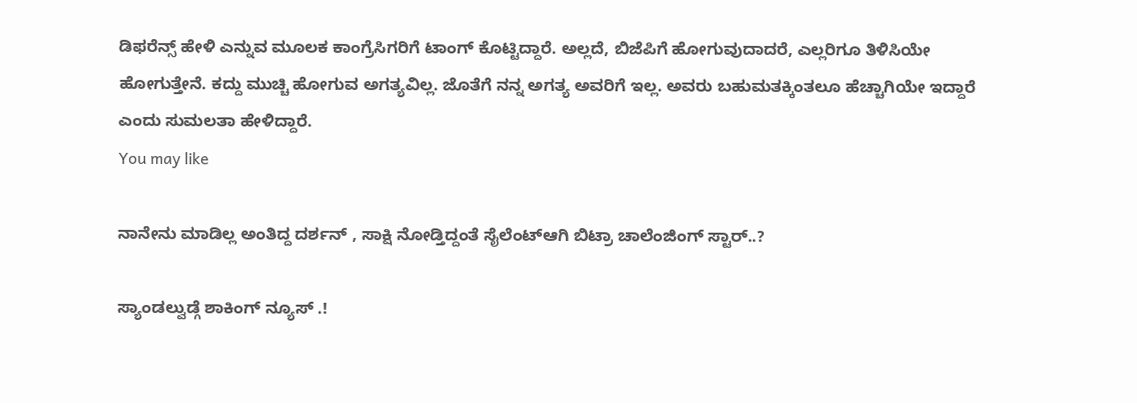ಡಿಫರೆನ್ಸ್ ಹೇಳಿ ಎನ್ನುವ ಮೂಲಕ ಕಾಂಗ್ರೆಸಿಗರಿಗೆ ಟಾಂಗ್ ಕೊಟ್ಟಿದ್ದಾರೆ. ಅಲ್ಲದೆ, ಬಿಜೆಪಿಗೆ ಹೋಗುವುದಾದರೆ, ಎಲ್ಲರಿಗೂ ತಿಳಿಸಿಯೇ ಹೋಗುತ್ತೇನೆ. ಕದ್ದು ಮುಚ್ಚಿ ಹೋಗುವ ಅಗತ್ಯವಿಲ್ಲ. ಜೊತೆಗೆ ನನ್ನ ಅಗತ್ಯ ಅವರಿಗೆ ಇಲ್ಲ. ಅವರು ಬಹುಮತಕ್ಕಿಂತಲೂ ಹೆಚ್ಚಾಗಿಯೇ ಇದ್ದಾರೆ ಎಂದು ಸುಮಲತಾ ಹೇಳಿದ್ದಾರೆ.
You may like

ನಾನೇನು ಮಾಡಿಲ್ಲ ಅಂತಿದ್ದ ದರ್ಶನ್ , ಸಾಕ್ಷಿ ನೋಡ್ತಿದ್ದಂತೆ ಸೈಲೆಂಟ್ಆಗಿ ಬಿಟ್ರಾ ಚಾಲೆಂಜಿಂಗ್ ಸ್ಟಾರ್..?

ಸ್ಯಾಂಡಲ್ವುಡ್ಗೆ ಶಾಕಿಂಗ್ ನ್ಯೂಸ್ .!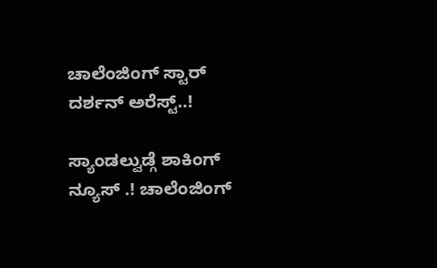ಚಾಲೆಂಜಿಂಗ್ ಸ್ಟಾರ್ ದರ್ಶನ್ ಅರೆಸ್ಟ್..!

ಸ್ಯಾಂಡಲ್ವುಡ್ಗೆ ಶಾಕಿಂಗ್ ನ್ಯೂಸ್ .! ಚಾಲೆಂಜಿಂಗ್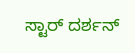ಸ್ಟಾರ್ ದರ್ಶನ್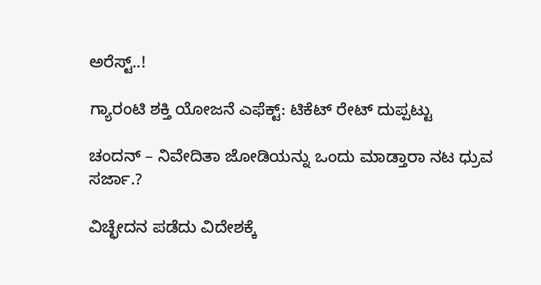ಅರೆಸ್ಟ್..!

ಗ್ಯಾರಂಟಿ ಶಕ್ತಿ ಯೋಜನೆ ಎಫೆಕ್ಟ್: ಟಿಕೆಟ್ ರೇಟ್ ದುಪ್ಪಟ್ಟು

ಚಂದನ್ – ನಿವೇದಿತಾ ಜೋಡಿಯನ್ನು ಒಂದು ಮಾಡ್ತಾರಾ ನಟ ಧ್ರುವ ಸರ್ಜಾ.?

ವಿಚ್ಛೇದನ ಪಡೆದು ವಿದೇಶಕ್ಕೆ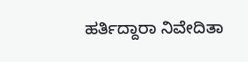ಹರ್ತಿದ್ದಾರಾ ನಿವೇದಿತಾ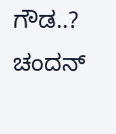ಗೌಡ..? ಚಂದನ್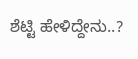ಶೆಟ್ಟಿ ಹೇಳಿದ್ದೇನು..?